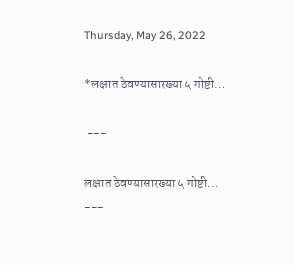Thursday, May 26, 2022

*लक्षात ठेवण्यासारख्या ५ गोष्टी…

 ---

लक्षात ठेवण्यासारख्या ५ गोष्टी…
---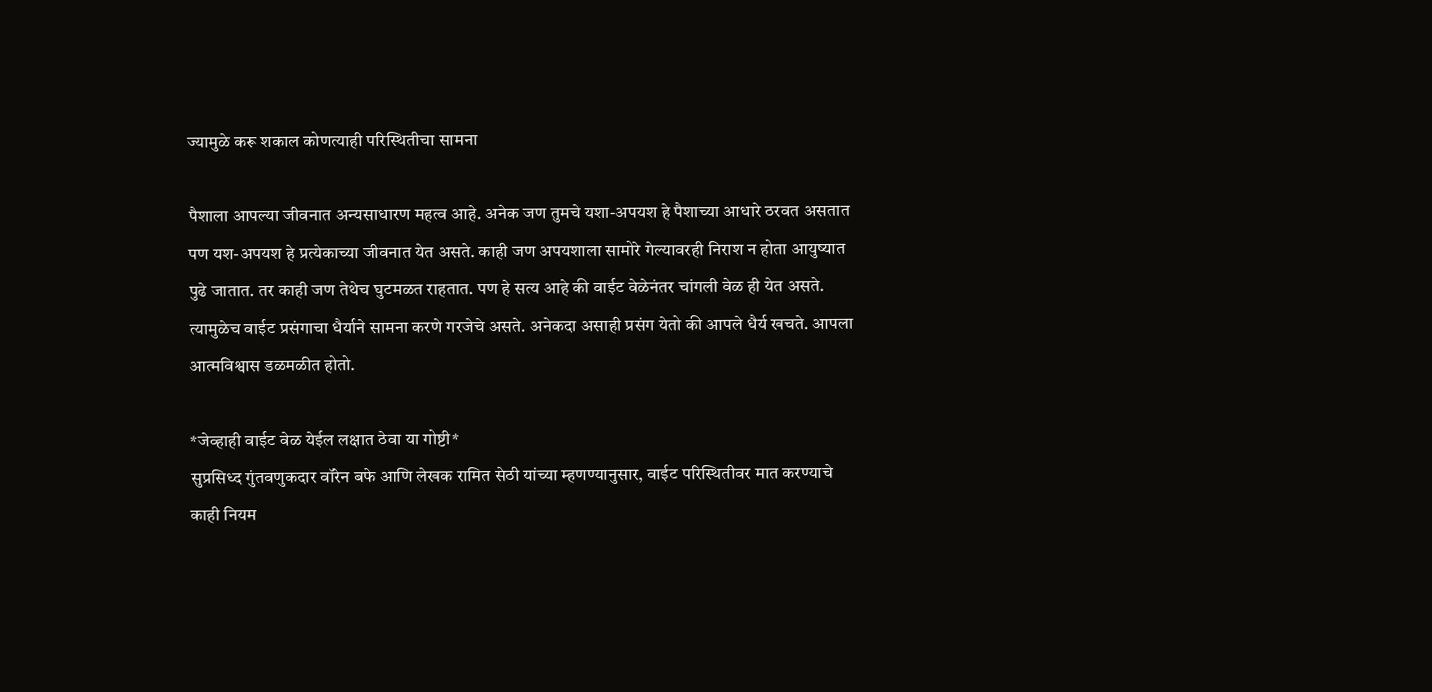ज्यामुळे करू शकाल कोणत्याही परिस्थितीचा सामना

पैशाला आपल्या जीवनात अन्यसाधारण महत्व आहे. अनेक जण तुमचे यशा-अपयश हे पैशाच्या आधारे ठरवत असतात पण यश-अपयश हे प्रत्येकाच्या जीवनात येत असते. काही जण अपयशाला सामोरे गेल्यावरही निराश न होता आयुष्यात पुढे जातात. तर काही जण तेथेच घुटमळत राहतात. पण हे सत्य आहे की वाईट वेळेनंतर चांगली वेळ ही येत असते. त्यामुळेच वाईट प्रसंगाचा धैर्याने सामना करणे गरजेचे असते. अनेकदा असाही प्रसंग येतो की आपले धैर्य खचते. आपला आत्मविश्वास डळमळीत होतो.

*जेव्हाही वाईट वेळ येईल लक्षात ठेवा या गोष्टी*
सुप्रसिध्द गुंतवणुकदार वॉरेन बफे आणि लेखक रामित सेठी यांच्या म्हणण्यानुसार, वाईट परिस्थितीवर मात करण्याचे काही नियम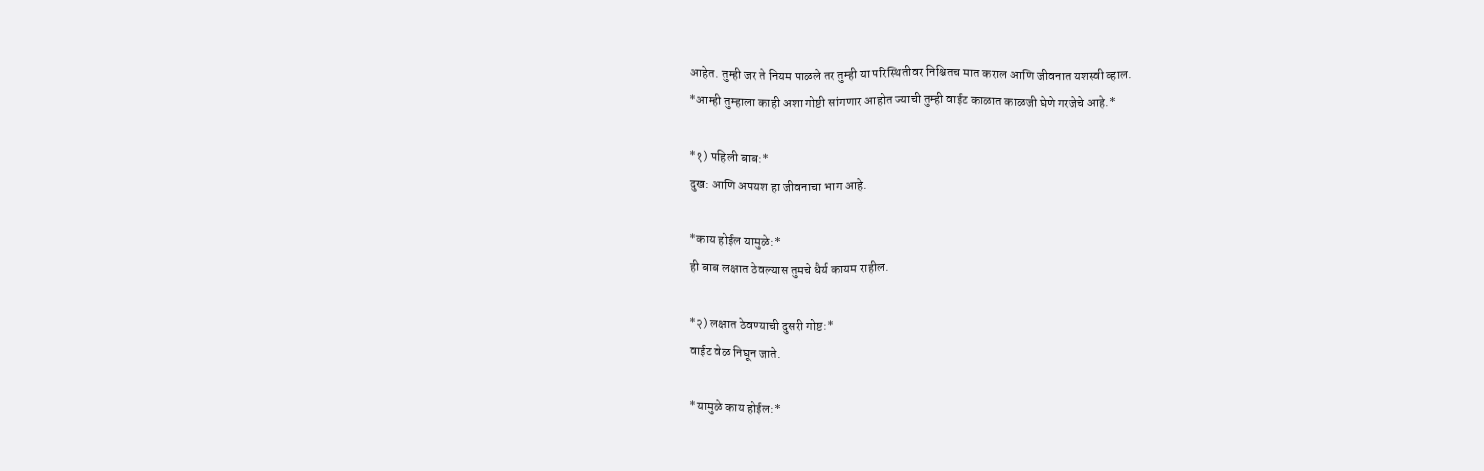आहेत. तुम्ही जर ते नियम पाळले तर तुम्ही या परिस्थितीवर निश्चितच मात कराल आणि जीवनात यशस्वी व्हाल.
*आम्ही तुम्हाला काही अशा गोष्टी सांगणार आहोत ज्याची तुम्ही वाईट काळात काळजी घेणे गरजेचे आहे.*

*१) पहिली बाब:*
दुख: आणि अपयश हा जीवनाचा भाग आहे.

*काय होईल यामुळे:*
ही बाब लक्षात ठेवल्यास तुमचे धैर्य कायम राहील.

*२) लक्षात ठेवण्याची दुसरी गोष्ट:*
वाईट वेळ निघून जाते.

*यामुळे काय होईल:*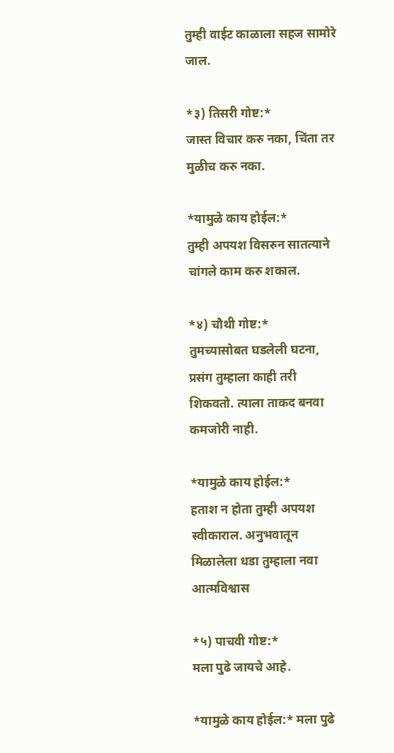तुम्ही वाईट काळाला सहज सामोरे जाल.

*३) तिसरी गोष्ट:*
जास्त विचार करु नका, चिंता तर मुळीच करु नका.

*यामुळे काय होईल:*
तुम्ही अपयश विसरुन सातत्याने चांगले काम करु शकाल.

*४) चौथी गोष्ट:*
तुमच्यासोबत घडलेली घटना, प्रसंग तुम्हाला काही तरी शिकवतो. त्याला ताकद बनवा कमजोरी नाही.

*यामुळे काय होईल:*
हताश न होता तुम्ही अपयश स्वीकाराल. अनुभवातून मिळालेला धडा तुम्हाला नवा आत्मविश्वास

*५) पाचवी गोष्ट:*
मला पुढे जायचे आहे.

*यामुळे काय होईल:* मला पुढे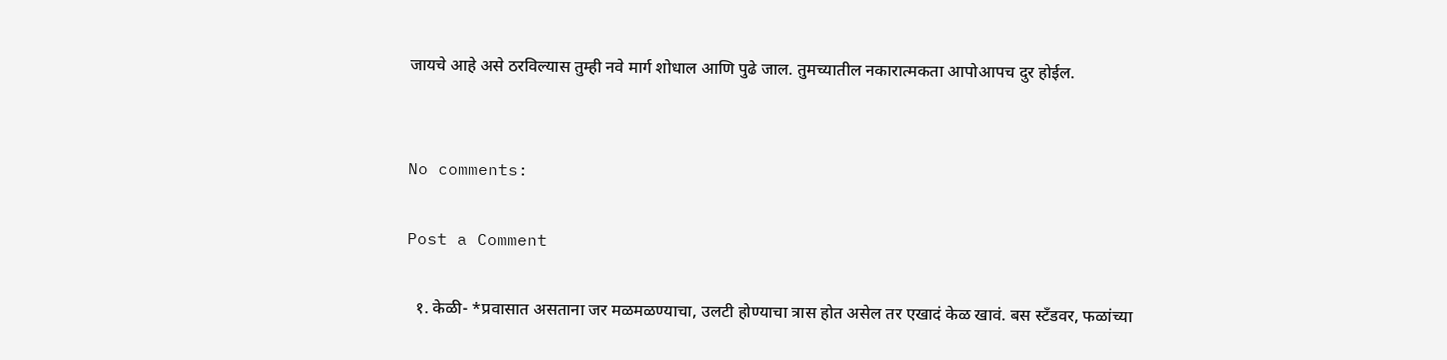जायचे आहे असे ठरविल्यास तुम्ही नवे मार्ग शोधाल आणि पुढे जाल. तुमच्यातील नकारात्मकता आपोआपच दुर होईल.


No comments:

Post a Comment

  १. केळी- *प्रवासात असताना जर मळमळण्याचा, उलटी होण्याचा त्रास होत असेल तर एखादं केळ खावं. बस स्टँडवर, फळांच्या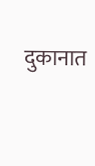दुकानात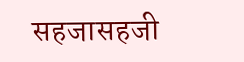सहजासहजी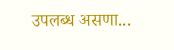उपलब्ध असणा...